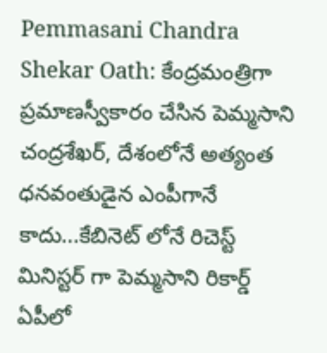Pemmasani Chandra Shekar Oath: కేంద్రమంత్రిగా ప్రమాణస్వీకారం చేసిన పెమ్మసాని చంద్రశేఖర్, దేశంలోనే అత్యంత ధనవంతుడైన ఎంపీగానే కాదు...కేబినెట్ లోనే రిచెస్ట్ మినిస్టర్ గా పెమ్మసాని రికార్డ్
ఏపీలో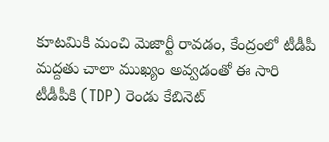కూటమికి మంచి మెజార్టీ రావడం, కేంద్రంలో టీడీపీ మద్దతు చాలా ముఖ్యం అవ్వడంతో ఈ సారి టీడీపీకి (TDP) రెండు కేబినెట్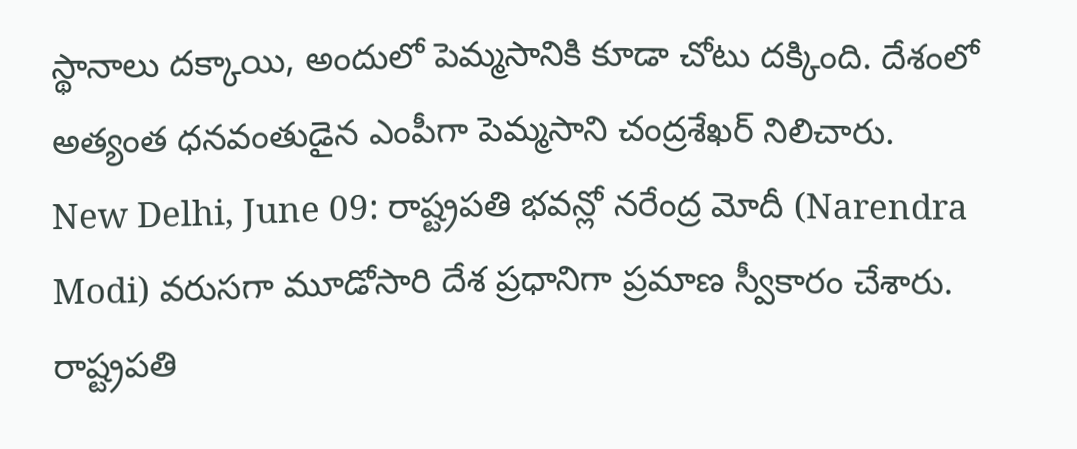స్థానాలు దక్కాయి, అందులో పెమ్మసానికి కూడా చోటు దక్కింది. దేశంలో అత్యంత ధనవంతుడైన ఎంపీగా పెమ్మసాని చంద్రశేఖర్ నిలిచారు.
New Delhi, June 09: రాష్ట్రపతి భవన్లో నరేంద్ర మోదీ (Narendra Modi) వరుసగా మూడోసారి దేశ ప్రధానిగా ప్రమాణ స్వీకారం చేశారు. రాష్ట్రపతి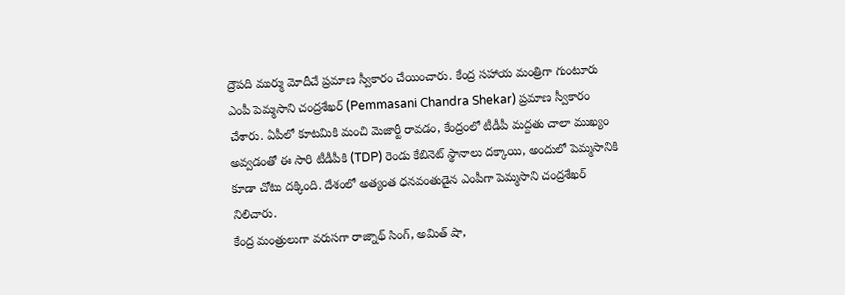ద్రౌపది ముర్ము మోదీచే ప్రమాణ స్వీకారం చేయించారు. కేంద్ర సహాయ మంత్రిగా గుంటూరు ఎంపీ పెమ్మసాని చంద్రశేఖర్ (Pemmasani Chandra Shekar) ప్రమాణ స్వీకారం చేశారు. ఏపీలో కూటమికి మంచి మెజార్టీ రావడం, కేంద్రంలో టీడీపీ మద్దతు చాలా ముఖ్యం అవ్వడంతో ఈ సారి టీడీపీకి (TDP) రెండు కేబినెట్ స్థానాలు దక్కాయి, అందులో పెమ్మసానికి కూడా చోటు దక్కింది. దేశంలో అత్యంత ధనవంతుడైన ఎంపీగా పెమ్మసాని చంద్రశేఖర్ నిలిచారు.
కేంద్ర మంత్రులుగా వరుసగా రాజ్నాథ్ సింగ్, అమిత్ షా,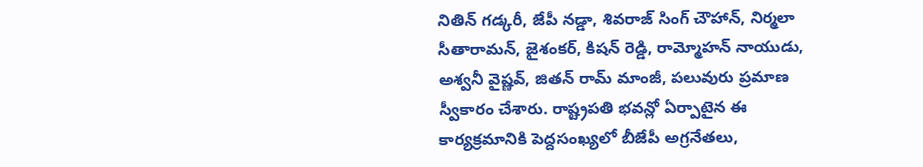నితిన్ గడ్కరీ, జేపీ నడ్డా, శివరాజ్ సింగ్ చౌహాన్, నిర్మలా సీతారామన్, జైశంకర్, కిషన్ రెడ్డి, రామ్మోహన్ నాయుడు, అశ్వనీ వైష్ణవ్, జితన్ రామ్ మాంజీ, పలువురు ప్రమాణ స్వీకారం చేశారు. రాష్ట్రపతి భవన్లో ఏర్పాటైన ఈ కార్యక్రమానికి పెద్దసంఖ్యలో బీజేపీ అగ్రనేతలు,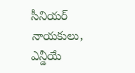సీనియర్ నాయకులు, ఎన్డీయే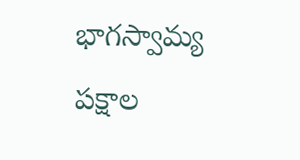భాగస్వామ్య పక్షాల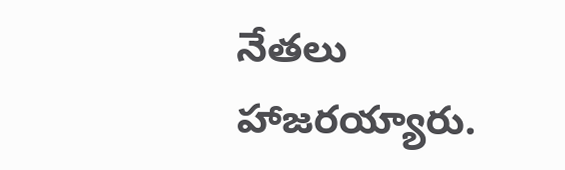నేతలు హాజరయ్యారు.